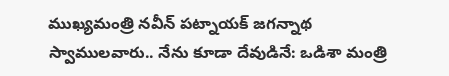ముఖ్యమంత్రి నవీన్ పట్నాయక్ జగన్నాథ స్వాములవారు.. నేను కూడా దేవుడినే: ఒడిశా మంత్రి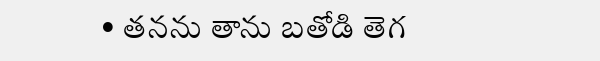• తనను తాను బతోడి తెగ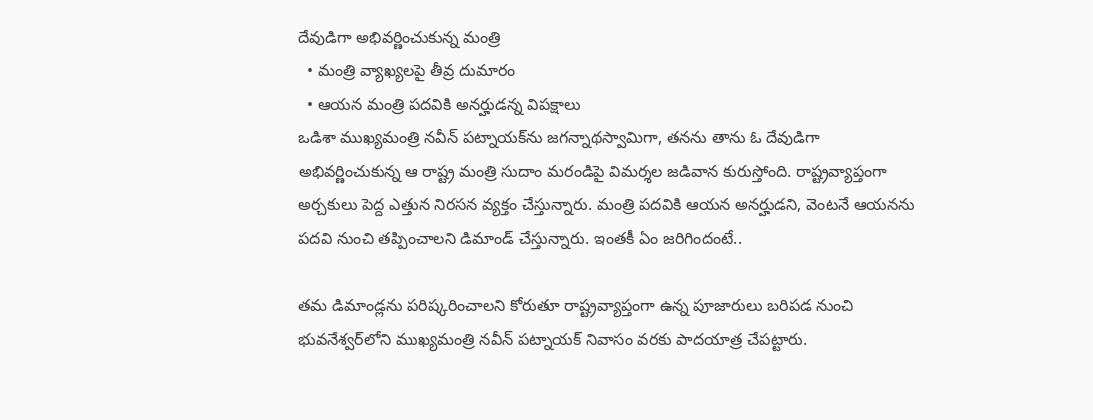దేవుడిగా అభివర్ణించుకున్న మంత్రి
  • మంత్రి వ్యాఖ్యలపై తీవ్ర దుమారం
  • ఆయన మంత్రి పదవికి అనర్హుడన్న విపక్షాలు
ఒడిశా ముఖ్యమంత్రి నవీన్ పట్నాయక్‌ను జగన్నాథస్వామిగా, తనను తాను ఓ దేవుడిగా అభివర్ణించుకున్న ఆ రాష్ట్ర మంత్రి సుదాం మరండిపై విమర్శల జడివాన కురుస్తోంది. రాష్ట్రవ్యాప్తంగా అర్చకులు పెద్ద ఎత్తున నిరసన వ్యక్తం చేస్తున్నారు. మంత్రి పదవికి ఆయన అనర్హుడని, వెంటనే ఆయనను పదవి నుంచి తప్పించాలని డిమాండ్ చేస్తున్నారు. ఇంతకీ ఏం జరిగిందంటే..

తమ డిమాండ్లను పరిష్కరించాలని కోరుతూ రాష్ట్రవ్యాప్తంగా ఉన్న పూజారులు బరిపడ నుంచి భువనేశ్వర్‌లోని ముఖ్యమంత్రి నవీన్ పట్నాయక్ నివాసం వరకు పాదయాత్ర చేపట్టారు.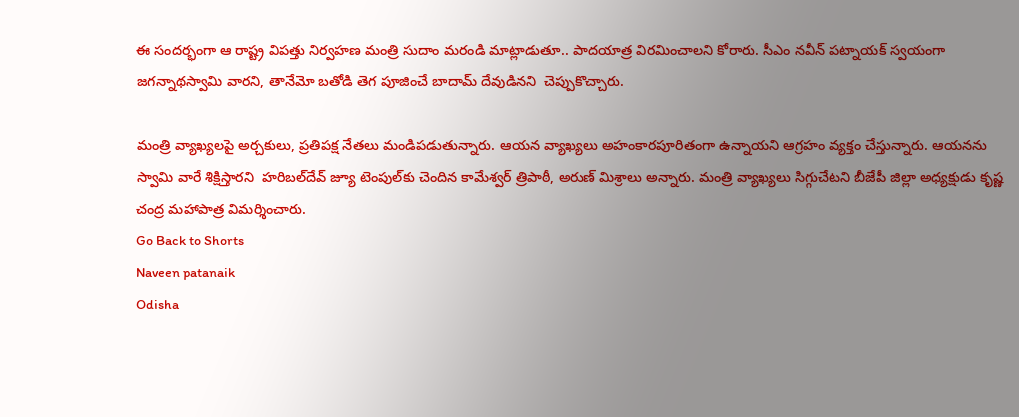ఈ సందర్భంగా ఆ రాష్ట్ర విపత్తు నిర్వహణ మంత్రి సుదాం మరండి మాట్లాడుతూ.. పాదయాత్ర విరమించాలని కోరారు. సీఎం నవీన్ పట్నాయక్ స్వయంగా జగన్నాథస్వామి వారని, తానేమో బతోడి తెగ పూజించే బాదామ్ దేవుడినని  చెప్పుకొచ్చారు.

మంత్రి వ్యాఖ్యలపై అర్చకులు, ప్రతిపక్ష నేతలు మండిపడుతున్నారు. ఆయన వ్యాఖ్యలు అహంకారపూరితంగా ఉన్నాయని ఆగ్రహం వ్యక్తం చేస్తున్నారు. ఆయనను స్వామి వారే శిక్షిస్తారని  హరిబల్‌దేవ్ జ్యూ టెంపుల్‌కు చెందిన కామేశ్వర్ త్రిపాఠీ, అరుణ్ మిశ్రాలు అన్నారు. మంత్రి వ్యాఖ్యలు సిగ్గుచేటని బీజేపీ జిల్లా అధ్యక్షుడు కృష్ణ చంద్ర మహాపాత్ర విమర్శించారు.
Go Back to Shorts
Naveen patanaik
Odisha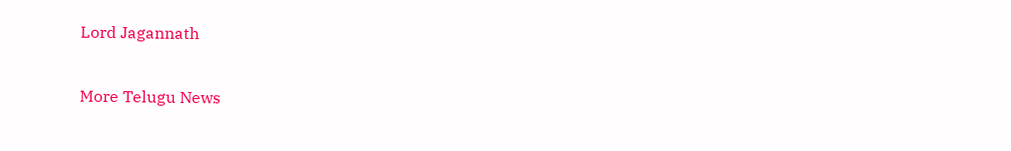Lord Jagannath

More Telugu News